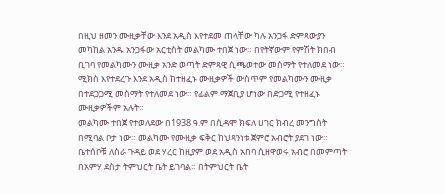በዚህ ዘመን ሙዚቃቸው እንደ አዲስ እየተደመ ጠላቸው ካሉ አንጋፋ ድምጻውያን መካከል አንዱ አንጋፋው አርቲስት መልካሙ ተበጀ ነው። በየትኛውም የምሽት ክበብ ቢገባ የመልካሙን ሙዚቃ አንድ ወጣት ድምጻዊ ሲጫወተው መስማት የተለመደ ነው። ሚክስ እየተደረጉ እንደ አዲስ ከተዘፈኑ ሙዚቃዎች ውስጥም የመልካሙን ሙዚቃ በተደጋጋሚ መስማት የተለመደ ነው። የፊልም ማጀቢያ ሆነው በድጋሚ የተዘፈኑ ሙዚቃዎችም አሉት።
መልካሙ ተበጀ የተወለደው በ1938 ዓ.ም በሲዳሞ ክፍለ ሀገር ክብረ መንግስት በሚባል ቦታ ነው። መልካሙ የሙዚቃ ፍቅር ከህጻንነቱ ጀምሮ አብሮት ያደገ ነው። ቤተሰቦቹ ለስራ ጉዳይ ወደ ሃረር ከዚያም ወደ አዲስ አበባ ሲዘዋወሩ አብሮ በመምጣት በአምሃ ደስታ ትምህርት ቤት ይገባል። በትምህርት ቤት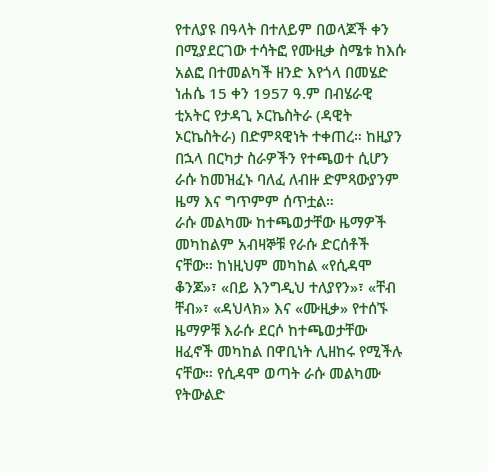የተለያዩ በዓላት በተለይም በወላጆች ቀን በሚያደርገው ተሳትፎ የሙዚቃ ስሜቱ ከእሱ አልፎ በተመልካች ዘንድ እየጎላ በመሄድ ነሐሴ 15 ቀን 1957 ዓ.ም በብሄራዊ ቲአትር የታዳጊ ኦርኬስትራ (ዳዊት ኦርኬስትራ) በድምጻዊነት ተቀጠረ። ከዚያን በኋላ በርካታ ስራዎችን የተጫወተ ሲሆን ራሱ ከመዝፈኑ ባለፈ ለብዙ ድምጻውያንም ዜማ እና ግጥምም ሰጥቷል።
ራሱ መልካሙ ከተጫወታቸው ዜማዎች መካከልም አብዛኞቹ የራሱ ድርሰቶች ናቸው። ከነዚህም መካከል «የሲዳሞ ቆንጆ»፣ «በይ እንግዲህ ተለያየን»፣ «ቸብ ቸብ»፣ «ዳህላክ» እና «ሙዚቃ» የተሰኙ ዜማዎቹ እራሱ ደርሶ ከተጫወታቸው ዘፈኖች መካከል በዋቢነት ሊዘከሩ የሚችሉ ናቸው። የሲዳሞ ወጣት ራሱ መልካሙ የትውልድ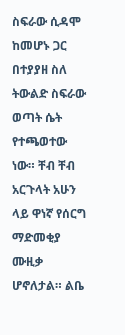ስፍራው ሲዳሞ ከመሆኑ ጋር በተያያዘ ስለ ትውልድ ስፍራው ወጣት ሴት የተጫወተው ነው። ቸብ ቸብ አርጉላት አሁን ላይ ዋነኛ የሰርግ ማድመቂያ ሙዚቃ ሆኖለታል። ልቤ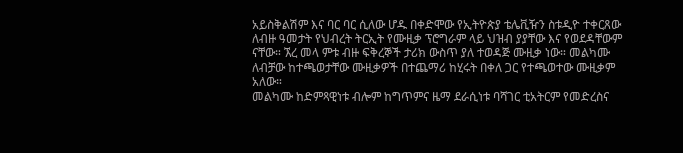አይስቅልሽም እና ባር ባር ሲለው ሆዱ በቀድሞው የኢትዮጵያ ቴሌቪዥን ስቱዲዮ ተቀርጸው ለብዙ ዓመታት የህብረት ትርኢት የሙዚቃ ፕሮግራም ላይ ህዝብ ያያቸው እና የወደዳቸውም ናቸው። ኧረ መላ ምቱ ብዙ ፍቅረኞች ታሪክ ውስጥ ያለ ተወዳጅ ሙዚቃ ነው። መልካሙ ለብቻው ከተጫወታቸው ሙዚቃዎች በተጨማሪ ከሂሩት በቀለ ጋር የተጫወተው ሙዚቃም አለው።
መልካሙ ከድምጻዊነቱ ብሎም ከግጥምና ዜማ ደራሲነቱ ባሻገር ቲአትርም የመድረስና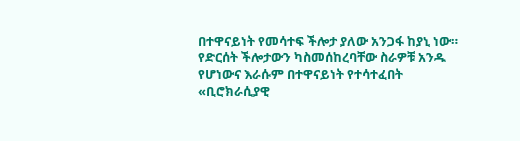በተዋናይነት የመሳተፍ ችሎታ ያለው አንጋፋ ከያኒ ነው። የድርሰት ችሎታውን ካስመሰከረባቸው ስራዎቹ አንዱ የሆነውና እራሱም በተዋናይነት የተሳተፈበት «ቢሮክራሲያዊ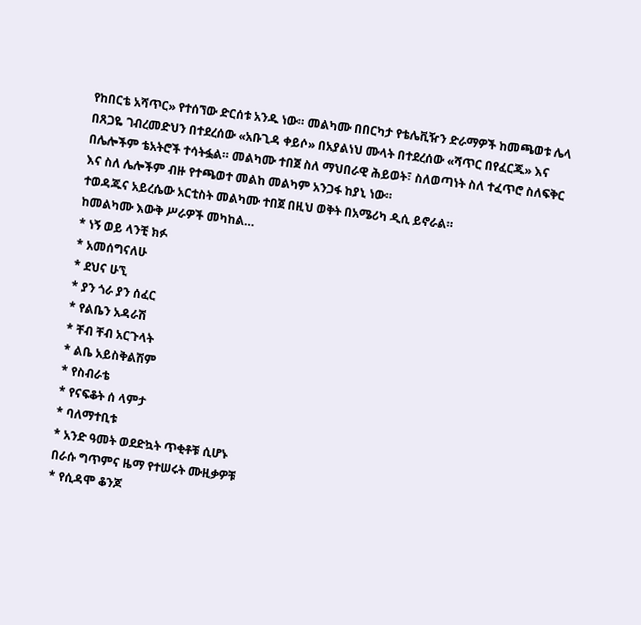የከበርቴ አሻጥር» የተሰኘው ድርሰቱ አንዱ ነው። መልካሙ በበርካታ የቴሌቪዥን ድራማዎች ከመጫወቱ ሌላ በጸጋዬ ገብረመድህን በተደረሰው «አቡጊዳ ቀይሶ» በአያልነህ ሙላት በተደረሰው «ሻጥር በየፈርጁ» እና በሌሎችም ቴአትሮች ተሳትፏል። መልካሙ ተበጀ ስለ ማህበራዊ ሕይወት፣ ስለወጣነት ስለ ተፈጥሮ ስለፍቅር እና ስለ ሌሎችም ብዙ የተጫወተ መልከ መልካም አንጋፋ ከያኒ ነው።
ተወዳጁና አይረሴው አርቲስት መልካሙ ተበጀ በዚህ ወቅት በአሜሪካ ዲሲ ይኖራል።
ከመልካሙ እውቅ ሥራዎች መካከል…
* ነኝ ወይ ላንቺ ክፉ
* አመሰግናለሁ
* ደህና ሁኚ
* ያን ጎራ ያን ሰፈር
* የልቤን አዳራሽ
* ቸብ ቸብ አርጉላት
* ልቤ አይስቅልሽም
* የስብራቴ
* የናፍቆት ሰ ላምታ
* ባለማተቢቱ
* አንድ ዓመት ወደድኳት ጥቂቶቹ ሲሆኑ
በራሱ ግጥምና ዜማ የተሠሩት ሙዚቃዎቹ
* የሲዳሞ ቆንጆ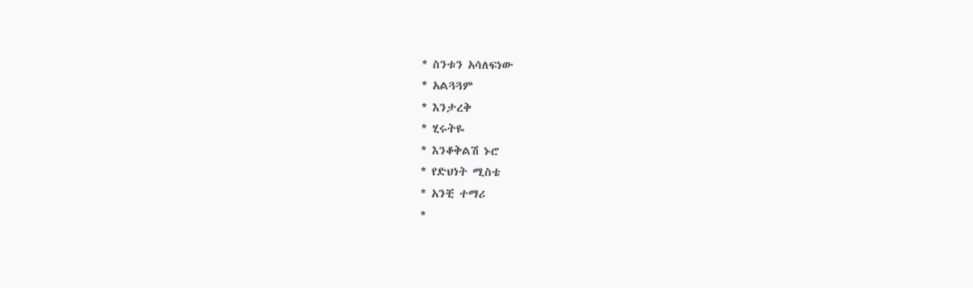* ስንቱን አሳለፍነው
* አልጓጓም
* እንታረቅ
* ሂሩትዬ
* እንቆቅልሽ ኑሮ
* የድህነት ሚስቴ
* አንቺ ተማሪ
*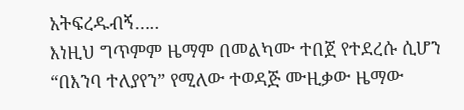አትፍረዱብኝ…..
እነዚህ ግጥምም ዜማም በመልካሙ ተበጀ የተደረሱ ሲሆን “በእንባ ተለያየን” የሚለው ተወዳጅ ሙዚቃው ዜማው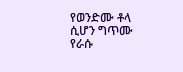የወንድሙ ቶላ ሲሆን ግጥሙ የራሱ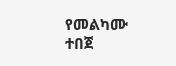የመልካሙ ተበጀ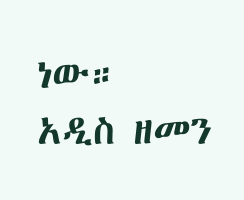ነው።
አዲስ ዘመን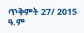ጥቅምት 27/ 2015 ዓ.ም